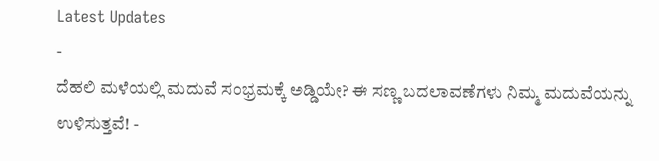Latest Updates
-
ದೆಹಲಿ ಮಳೆಯಲ್ಲಿ ಮದುವೆ ಸಂಭ್ರಮಕ್ಕೆ ಅಡ್ಡಿಯೇ? ಈ ಸಣ್ಣ ಬದಲಾವಣೆಗಳು ನಿಮ್ಮ ಮದುವೆಯನ್ನು ಉಳಿಸುತ್ತವೆ! -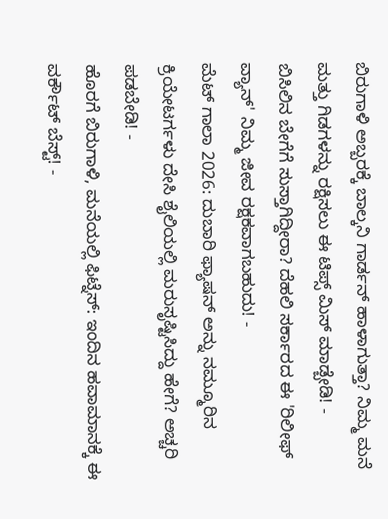ಬಿರುಗಾಳಿ ಅಬ್ಬರಕ್ಕೆ ಬಾಲ್ಕನಿ ಗಾರ್ಡನ್ ಹಾಳಾಗುತ್ತಾ? ನಿಮ್ಮ ಮನೆ ಮತ್ತು ಗಿಡಗಳನ್ನು ರಕ್ಷಿಸಲು ಈ ಟಿಪ್ಸ್ ಮಿಸ್ ಮಾಡ್ಬೇಡಿ! -
ಬಿಸಿಲಿನ ಬೇಗೆಗೆ ಸುಸ್ತಾಗಿದ್ದೀರಾ? ದೆಹಲಿ ಸರ್ಕಾರದ ಈ 'ರಿಲೀಫ್ ವ್ಯಾನ್' ನಿಮ್ಮ ಜೀವ ರಕ್ಷಕವಾಗಬಹುದು! -
ಮೆಟ್ ಗಾಲಾ 2026: ದುಬಾರಿ ಫ್ಯಾಷನ್ ಅನ್ನು ನಮ್ಮೂರಿನ ಕ್ರಿಯೇಟರ್ಗಳು ದೇಸಿ ಶೈಲಿಯಲ್ಲಿ ಮರುಸೃಷ್ಟಿಸಿದ್ದು ಹೇಗೆ? ಅಚ್ಚರಿ ಪಡಬೇಡಿ! -
ಹೊರಗೆ ಬಿರುಗಾಳಿ, ಮನೆಯಲ್ಲಿ ಫಿಟ್ನೆಸ್: ಇಂದಿನ ಹವಾಮಾನಕ್ಕೆ ಈ ವರ್ಕೌಟ್ ಬೆಸ್ಟ್! -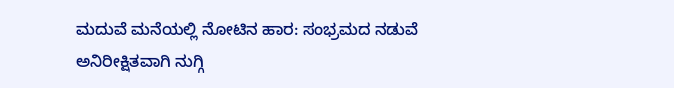ಮದುವೆ ಮನೆಯಲ್ಲಿ ನೋಟಿನ ಹಾರ: ಸಂಭ್ರಮದ ನಡುವೆ ಅನಿರೀಕ್ಷಿತವಾಗಿ ನುಗ್ಗಿ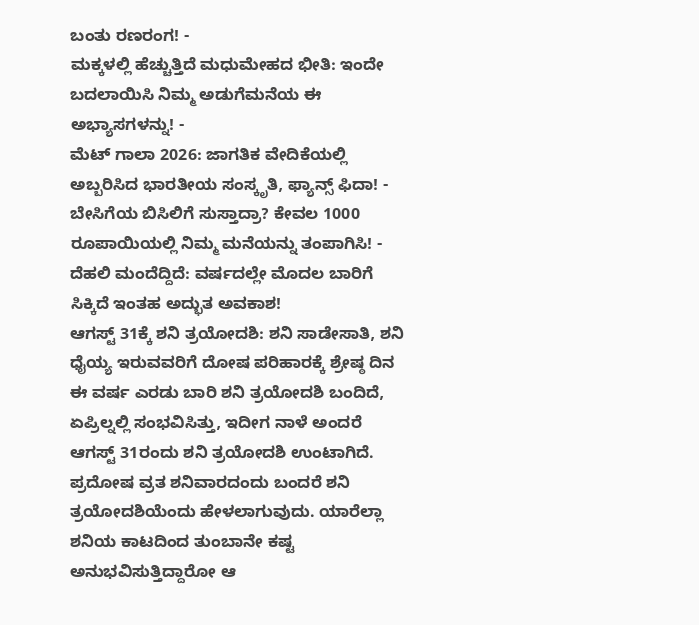ಬಂತು ರಣರಂಗ! -
ಮಕ್ಕಳಲ್ಲಿ ಹೆಚ್ಚುತ್ತಿದೆ ಮಧುಮೇಹದ ಭೀತಿ: ಇಂದೇ ಬದಲಾಯಿಸಿ ನಿಮ್ಮ ಅಡುಗೆಮನೆಯ ಈ ಅಭ್ಯಾಸಗಳನ್ನು! -
ಮೆಟ್ ಗಾಲಾ 2026: ಜಾಗತಿಕ ವೇದಿಕೆಯಲ್ಲಿ ಅಬ್ಬರಿಸಿದ ಭಾರತೀಯ ಸಂಸ್ಕೃತಿ, ಫ್ಯಾನ್ಸ್ ಫಿದಾ! -
ಬೇಸಿಗೆಯ ಬಿಸಿಲಿಗೆ ಸುಸ್ತಾದ್ರಾ? ಕೇವಲ 1000 ರೂಪಾಯಿಯಲ್ಲಿ ನಿಮ್ಮ ಮನೆಯನ್ನು ತಂಪಾಗಿಸಿ! -
ದೆಹಲಿ ಮಂದೆದ್ದಿದೆ: ವರ್ಷದಲ್ಲೇ ಮೊದಲ ಬಾರಿಗೆ ಸಿಕ್ಕಿದೆ ಇಂತಹ ಅದ್ಭುತ ಅವಕಾಶ!
ಆಗಸ್ಟ್ 31ಕ್ಕೆ ಶನಿ ತ್ರಯೋದಶಿ: ಶನಿ ಸಾಡೇಸಾತಿ, ಶನಿ ಧೈಯ್ಯ ಇರುವವರಿಗೆ ದೋಷ ಪರಿಹಾರಕ್ಕೆ ಶ್ರೇಷ್ಠ ದಿನ
ಈ ವರ್ಷ ಎರಡು ಬಾರಿ ಶನಿ ತ್ರಯೋದಶಿ ಬಂದಿದೆ, ಏಪ್ರಿಲ್ನಲ್ಲಿ ಸಂಭವಿಸಿತ್ತು, ಇದೀಗ ನಾಳೆ ಅಂದರೆ ಆಗಸ್ಟ್ 31ರಂದು ಶನಿ ತ್ರಯೋದಶಿ ಉಂಟಾಗಿದೆ. ಪ್ರದೋಷ ವ್ರತ ಶನಿವಾರದಂದು ಬಂದರೆ ಶನಿ ತ್ರಯೋದಶಿಯೆಂದು ಹೇಳಲಾಗುವುದು. ಯಾರೆಲ್ಲಾ ಶನಿಯ ಕಾಟದಿಂದ ತುಂಬಾನೇ ಕಷ್ಟ ಅನುಭವಿಸುತ್ತಿದ್ದಾರೋ ಆ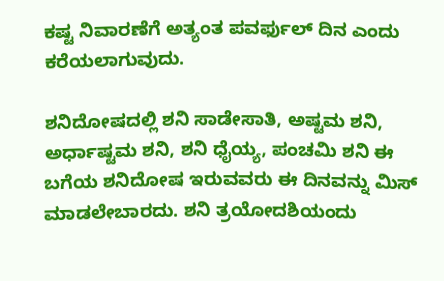ಕಷ್ಟ ನಿವಾರಣೆಗೆ ಅತ್ಯಂತ ಪವರ್ಫುಲ್ ದಿನ ಎಂದು ಕರೆಯಲಾಗುವುದು.

ಶನಿದೋಷದಲ್ಲಿ ಶನಿ ಸಾಡೇಸಾತಿ, ಅಷ್ಟಮ ಶನಿ, ಅರ್ಧಾಷ್ಟಮ ಶನಿ, ಶನಿ ಧೈಯ್ಯ, ಪಂಚಮಿ ಶನಿ ಈ ಬಗೆಯ ಶನಿದೋಷ ಇರುವವರು ಈ ದಿನವನ್ನು ಮಿಸ್ ಮಾಡಲೇಬಾರದು. ಶನಿ ತ್ರಯೋದಶಿಯಂದು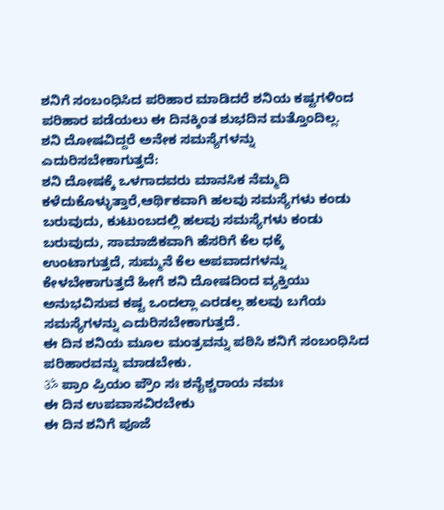ಶನಿಗೆ ಸಂಬಂಧಿಸಿದ ಪರಿಹಾರ ಮಾಡಿದರೆ ಶನಿಯ ಕಷ್ಟಗಳಿಂದ ಪರಿಹಾರ ಪಡೆಯಲು ಈ ದಿನಕ್ಕಿಂತ ಶುಭದಿನ ಮತ್ತೊಂದಿಲ್ಲ.
ಶನಿ ದೋಷವಿದ್ದರೆ ಅನೇಕ ಸಮಸ್ಯೆಗಳನ್ನು ಎದುರಿಸಬೇಕಾಗುತ್ತದೆ:
ಶನಿ ದೋಷಕ್ಕೆ ಒಳಗಾದವರು ಮಾನಸಿಕ ನೆಮ್ಮದಿ ಕಳೆದುಕೊಳ್ಳುತ್ತಾರೆ,ಆರ್ಥಿಕವಾಗಿ ಹಲವು ಸಮಸ್ಯೆಗಳು ಕಂಡು ಬರುವುದು, ಕುಟುಂಬದಲ್ಲಿ ಹಲವು ಸಮಸ್ಯೆಗಳು ಕಂಡು ಬರುವುದು, ಸಾಮಾಜಿಕವಾಗಿ ಹೆಸರಿಗೆ ಕೆಲ ಧಕ್ಕೆ ಉಂಟಾಗುತ್ತದೆ, ಸುಮ್ಮನೆ ಕೆಲ ಅಪವಾದಗಳನ್ನು ಕೇಳಬೇಕಾಗುತ್ತದೆ ಹೀಗೆ ಶನಿ ದೋಷದಿಂದ ವ್ಯಕ್ತಿಯು ಅನುಭವಿಸುವ ಕಷ್ಟ ಒಂದಲ್ಲಾ ಎರಡಲ್ಲ ಹಲವು ಬಗೆಯ ಸಮಸ್ಯೆಗಳನ್ನು ಎದುರಿಸಬೇಕಾಗುತ್ತದೆ.
ಈ ದಿನ ಶನಿಯ ಮೂಲ ಮಂತ್ರವನ್ನು ಪಠಿಸಿ ಶನಿಗೆ ಸಂಬಂಧಿಸಿದ ಪರಿಹಾರವನ್ನು ಮಾಡಬೇಕು.
ॐ ಪ್ರಾಂ ಪ್ರಿಯಂ ಪ್ರೌಂ ಸಃ ಶನೈಶ್ಚರಾಯ ನಮಃ
ಈ ದಿನ ಉಪವಾಸವಿರಬೇಕು
ಈ ದಿನ ಶನಿಗೆ ಪೂಜೆ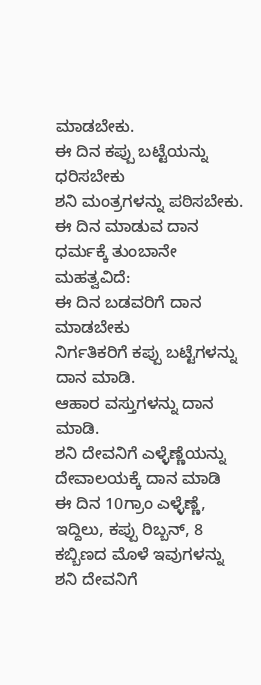ಮಾಡಬೇಕು.
ಈ ದಿನ ಕಪ್ಪು ಬಟ್ಟೆಯನ್ನು ಧರಿಸಬೇಕು
ಶನಿ ಮಂತ್ರಗಳನ್ನು ಪಠಿಸಬೇಕು.
ಈ ದಿನ ಮಾಡುವ ದಾನ ಧರ್ಮಕ್ಕೆ ತುಂಬಾನೇ ಮಹತ್ವವಿದೆ:
ಈ ದಿನ ಬಡವರಿಗೆ ದಾನ ಮಾಡಬೇಕು
ನಿರ್ಗತಿಕರಿಗೆ ಕಪ್ಪು ಬಟ್ಟೆಗಳನ್ನು ದಾನ ಮಾಡಿ.
ಆಹಾರ ವಸ್ತುಗಳನ್ನು ದಾನ ಮಾಡಿ.
ಶನಿ ದೇವನಿಗೆ ಎಳ್ಳೆಣ್ಣೆಯನ್ನು ದೇವಾಲಯಕ್ಕೆ ದಾನ ಮಾಡಿ
ಈ ದಿನ 10ಗ್ರಾಂ ಎಳ್ಳೆಣ್ಣೆ, ಇದ್ದಿಲು, ಕಪ್ಪು ರಿಬ್ಬನ್, 8 ಕಬ್ಬಿಣದ ಮೊಳೆ ಇವುಗಳನ್ನು ಶನಿ ದೇವನಿಗೆ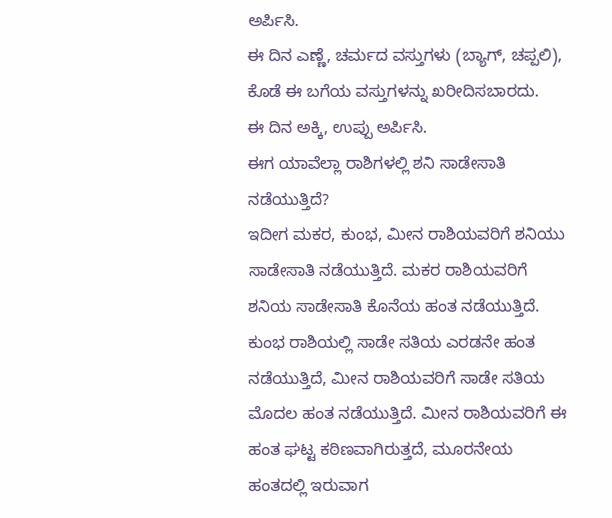ಅರ್ಪಿಸಿ.
ಈ ದಿನ ಎಣ್ಣೆ, ಚರ್ಮದ ವಸ್ತುಗಳು (ಬ್ಯಾಗ್, ಚಪ್ಪಲಿ), ಕೊಡೆ ಈ ಬಗೆಯ ವಸ್ತುಗಳನ್ನು ಖರೀದಿಸಬಾರದು.
ಈ ದಿನ ಅಕ್ಕಿ, ಉಪ್ಪು ಅರ್ಪಿಸಿ.
ಈಗ ಯಾವೆಲ್ಲಾ ರಾಶಿಗಳಲ್ಲಿ ಶನಿ ಸಾಡೇಸಾತಿ ನಡೆಯುತ್ತಿದೆ?
ಇದೀಗ ಮಕರ, ಕುಂಭ, ಮೀನ ರಾಶಿಯವರಿಗೆ ಶನಿಯು ಸಾಡೇಸಾತಿ ನಡೆಯುತ್ತಿದೆ. ಮಕರ ರಾಶಿಯವರಿಗೆ ಶನಿಯ ಸಾಡೇಸಾತಿ ಕೊನೆಯ ಹಂತ ನಡೆಯುತ್ತಿದೆ. ಕುಂಭ ರಾಶಿಯಲ್ಲಿ ಸಾಡೇ ಸತಿಯ ಎರಡನೇ ಹಂತ ನಡೆಯುತ್ತಿದೆ, ಮೀನ ರಾಶಿಯವರಿಗೆ ಸಾಡೇ ಸತಿಯ ಮೊದಲ ಹಂತ ನಡೆಯುತ್ತಿದೆ. ಮೀನ ರಾಶಿಯವರಿಗೆ ಈ ಹಂತ ಘಟ್ಟ ಕಠಿಣವಾಗಿರುತ್ತದೆ, ಮೂರನೇಯ ಹಂತದಲ್ಲಿ ಇರುವಾಗ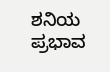ಶನಿಯ ಪ್ರಭಾವ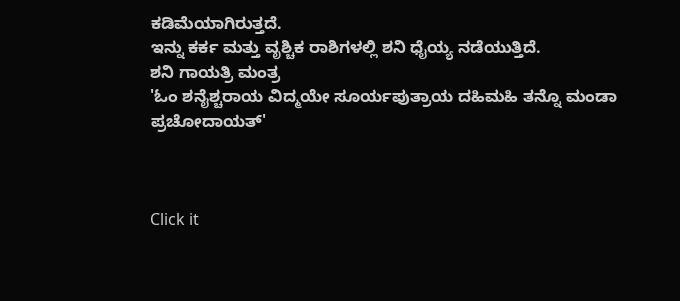ಕಡಿಮೆಯಾಗಿರುತ್ತದೆ.
ಇನ್ನು ಕರ್ಕ ಮತ್ತು ವೃಶ್ಚಿಕ ರಾಶಿಗಳಲ್ಲಿ ಶನಿ ಧೈಯ್ಯ ನಡೆಯುತ್ತಿದೆ.
ಶನಿ ಗಾಯತ್ರಿ ಮಂತ್ರ
'ಓಂ ಶನೈಶ್ಚರಾಯ ವಿದ್ಮಯೇ ಸೂರ್ಯಪುತ್ರಾಯ ದಹಿಮಹಿ ತನ್ನೊ ಮಂಡಾ ಪ್ರಚೋದಾಯತ್'



Click it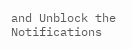and Unblock the Notifications